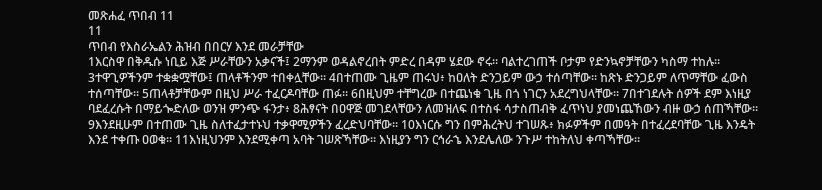መጽሐፈ ጥበብ 11
11
ጥበብ የእስራኤልን ሕዝብ በበርሃ እንደ መራቻቸው
1እርስዋ በቅዱሱ ነቢይ እጅ ሥራቸውን አቃናች፤ 2ማንም ወዳልኖረበት ምድረ በዳም ሄደው ኖሩ። ባልተረገጠች ቦታም የድንኳኖቻቸውን ካስማ ተከሉ። 3ተዋጊዎችንም ተቋቋሟቸው፤ ጠላቶችንም ተበቀሏቸው። 4በተጠሙ ጊዜም ጠሩህ፥ ከዐለት ድንጋይም ውኃ ተሰጣቸው። ከጽኑ ድንጋይም ለጥማቸው ፈውስ ተሰጣቸው። 5ጠላቶቻቸውም በዚህ ሥራ ተፈርዶባቸው ጠፉ። 6በዚህም ተቸግረው በተጨነቁ ጊዜ በጎ ነገርን አደረግህላቸው። 7በተገደሉት ሰዎች ደም እነዚያ ባደፈረሱት በማይጐድለው ወንዝ ምንጭ ፋንታ፥ 8ሕፃናት በዐዋጅ መገደላቸውን ለመዝለፍ በተስፋ ሳታስጠብቅ ፈጥነህ ያመነጨኸውን ብዙ ውኃ ሰጠኻቸው። 9እንደዚሁም በተጠሙ ጊዜ ስለተፈታተኑህ ተቃዋሚዎችን ፈረድህባቸው። 10እነርሱ ግን በምሕረትህ ተገሠጹ፥ ክፉዎችም በመዓት በተፈረደባቸው ጊዜ እንዴት እንደ ተቀጡ ዐወቁ። 11እነዚህንም እንደሚቀጣ አባት ገሠጽኻቸው። እነዚያን ግን ርኅራኄ እንደሌለው ንጉሥ ተከትለህ ቀጣኻቸው።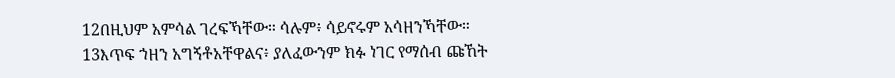12በዚህም አምሳል ገረፍኻቸው። ሳሉም፥ ሳይኖሩም አሳዘንኻቸው። 13እጥፍ ኀዘን አግኝቶአቸዋልና፥ ያለፈውንም ክፉ ነገር የማሰብ ጩኸት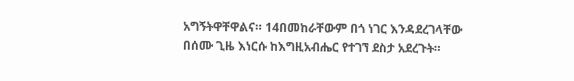አግኝትዋቸዋልና። 14በመከራቸውም በጎ ነገር እንዳደረገላቸው በሰሙ ጊዜ እነርሱ ከእግዚአብሔር የተገኘ ደስታ አደረጉት።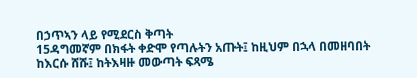በኃጥኣን ላይ የሚደርስ ቅጣት
15ዳግመኛም በክፋት ቀድሞ የጣሉትን አጡት፤ ከዚህም በኋላ በመዘባበት ከእርሱ ሸሹ፤ ከትእዛዙ መውጣት ፍጻሜ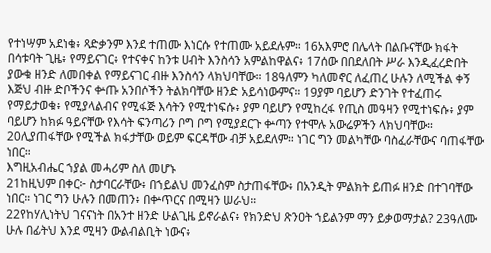የተነሣም አደነቁ፥ ጻድቃንም እንደ ተጠሙ እነርሱ የተጠሙ አይደሉም። 16አእምሮ በሌላት በልቡናቸው ክፋት በሳቱባት ጊዜ፥ የማይናገር፥ የተናቀና ከንቱ ሀብት እንስሳን አምልከዋልና፥ 17ሰው በበደለበት ሥራ እንዲፈረድበት ያውቁ ዘንድ ለመበቀል የማይናገር ብዙ እንስሳን ላክህባቸው። 18ዓለምን ካለመኖር ለፈጠረ ሁሉን ለሚችል ቀኝ እጅህ ብዙ ድቦችንና ቍጡ አንበሶችን ትልክባቸው ዘንድ አይሳነውምና። 19ያም ባይሆን ድንገት የተፈጠሩ የማይታወቁ፥ የሚያላልብና የሚፋጅ እሳትን የሚተነፍሱ፥ ያም ባይሆን የሚከረፋ የጢስ መዓዛን የሚተነፍሱ፥ ያም ባይሆን ከክፉ ዓይናቸው የእሳት ፍንጣሪን ቦግ ቦግ የሚያደርጉ ቍጣን የተሞሉ አውሬዎችን ላክህባቸው። 20ሊያጠፋቸው የሚችል ክፋታቸው ወይም ፍርዳቸው ብቻ አይደለም። ነገር ግን መልካቸው ባስፈራቸውና ባጠፋቸው ነበር።
እግዚአብሔር ኀያል መሓሪም ስለ መሆኑ
21ከዚህም በቀር፦ ስታባርራቸው፥ በኀይልህ መንፈስም ስታጠፋቸው፥ በአንዲት ምልክት ይጠፉ ዘንድ በተገባቸው ነበር። ነገር ግን ሁሉን በመጠን፥ በቍጥርና በሚዛን ሠራህ።
22የከሃሊነትህ ገናናነት በአንተ ዘንድ ሁልጊዜ ይኖራልና፥ የክንድህ ጽንዐት ኀይልንም ማን ይቃወማታል? 23ዓለሙ ሁሉ በፊትህ እንደ ሚዛን ውልብልቢት ነውና፥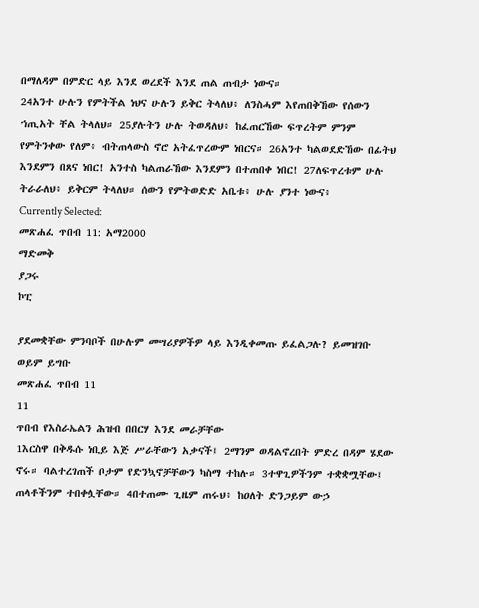በማለዳም በምድር ላይ እንደ ወረደች እንደ ጠል ጠብታ ነውና።
24አንተ ሁሉን የምትችል ነህና ሁሉን ይቅር ትላለህ፥ ለንስሓም እየጠበቅኸው የሰውን ኀጢአት ቸል ትላለህ። 25ያሉትን ሁሉ ትወዳለህ፥ ከፈጠርኸው ፍጥረትም ምንም የምትንቀው የለም፥ ብትጠላውስ ኖሮ አትፈጥረውም ነበርና። 26አንተ ካልወደድኸው በፊትህ እንደምን በጸና ነበር! አንተስ ካልጠራኸው እንደምን በተጠበቀ ነበር! 27ለፍጥረቱም ሁሉ ትራራለህ፥ ይቅርም ትላለህ። ሰውን የምትወድድ አቤቱ፥ ሁሉ ያንተ ነውና፥
Currently Selected:
መጽሐፈ ጥበብ 11: አማ2000
ማድመቅ
ያጋሩ
ኮፒ

ያደመቋቸው ምንባቦች በሁሉም መሣሪያዎችዎ ላይ እንዲቀመጡ ይፈልጋሉ? ይመዝገቡ ወይም ይግቡ
መጽሐፈ ጥበብ 11
11
ጥበብ የእስራኤልን ሕዝብ በበርሃ እንደ መራቻቸው
1እርስዋ በቅዱሱ ነቢይ እጅ ሥራቸውን አቃናች፤ 2ማንም ወዳልኖረበት ምድረ በዳም ሄደው ኖሩ። ባልተረገጠች ቦታም የድንኳኖቻቸውን ካስማ ተከሉ። 3ተዋጊዎችንም ተቋቋሟቸው፤ ጠላቶችንም ተበቀሏቸው። 4በተጠሙ ጊዜም ጠሩህ፥ ከዐለት ድንጋይም ውኃ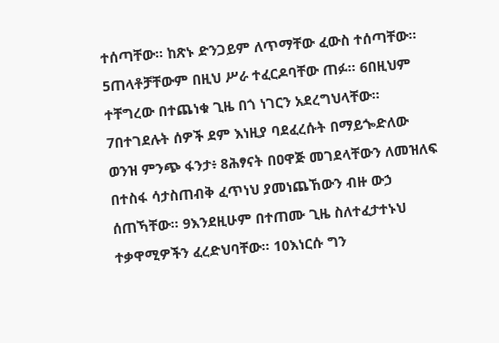ተሰጣቸው። ከጽኑ ድንጋይም ለጥማቸው ፈውስ ተሰጣቸው። 5ጠላቶቻቸውም በዚህ ሥራ ተፈርዶባቸው ጠፉ። 6በዚህም ተቸግረው በተጨነቁ ጊዜ በጎ ነገርን አደረግህላቸው። 7በተገደሉት ሰዎች ደም እነዚያ ባደፈረሱት በማይጐድለው ወንዝ ምንጭ ፋንታ፥ 8ሕፃናት በዐዋጅ መገደላቸውን ለመዝለፍ በተስፋ ሳታስጠብቅ ፈጥነህ ያመነጨኸውን ብዙ ውኃ ሰጠኻቸው። 9እንደዚሁም በተጠሙ ጊዜ ስለተፈታተኑህ ተቃዋሚዎችን ፈረድህባቸው። 10እነርሱ ግን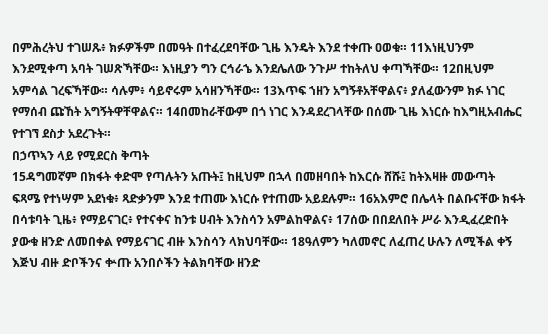በምሕረትህ ተገሠጹ፥ ክፉዎችም በመዓት በተፈረደባቸው ጊዜ እንዴት እንደ ተቀጡ ዐወቁ። 11እነዚህንም እንደሚቀጣ አባት ገሠጽኻቸው። እነዚያን ግን ርኅራኄ እንደሌለው ንጉሥ ተከትለህ ቀጣኻቸው። 12በዚህም አምሳል ገረፍኻቸው። ሳሉም፥ ሳይኖሩም አሳዘንኻቸው። 13እጥፍ ኀዘን አግኝቶአቸዋልና፥ ያለፈውንም ክፉ ነገር የማሰብ ጩኸት አግኝትዋቸዋልና። 14በመከራቸውም በጎ ነገር እንዳደረገላቸው በሰሙ ጊዜ እነርሱ ከእግዚአብሔር የተገኘ ደስታ አደረጉት።
በኃጥኣን ላይ የሚደርስ ቅጣት
15ዳግመኛም በክፋት ቀድሞ የጣሉትን አጡት፤ ከዚህም በኋላ በመዘባበት ከእርሱ ሸሹ፤ ከትእዛዙ መውጣት ፍጻሜ የተነሣም አደነቁ፥ ጻድቃንም እንደ ተጠሙ እነርሱ የተጠሙ አይደሉም። 16አእምሮ በሌላት በልቡናቸው ክፋት በሳቱባት ጊዜ፥ የማይናገር፥ የተናቀና ከንቱ ሀብት እንስሳን አምልከዋልና፥ 17ሰው በበደለበት ሥራ እንዲፈረድበት ያውቁ ዘንድ ለመበቀል የማይናገር ብዙ እንስሳን ላክህባቸው። 18ዓለምን ካለመኖር ለፈጠረ ሁሉን ለሚችል ቀኝ እጅህ ብዙ ድቦችንና ቍጡ አንበሶችን ትልክባቸው ዘንድ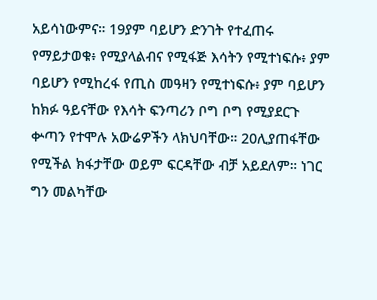አይሳነውምና። 19ያም ባይሆን ድንገት የተፈጠሩ የማይታወቁ፥ የሚያላልብና የሚፋጅ እሳትን የሚተነፍሱ፥ ያም ባይሆን የሚከረፋ የጢስ መዓዛን የሚተነፍሱ፥ ያም ባይሆን ከክፉ ዓይናቸው የእሳት ፍንጣሪን ቦግ ቦግ የሚያደርጉ ቍጣን የተሞሉ አውሬዎችን ላክህባቸው። 20ሊያጠፋቸው የሚችል ክፋታቸው ወይም ፍርዳቸው ብቻ አይደለም። ነገር ግን መልካቸው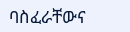ባስፈራቸውና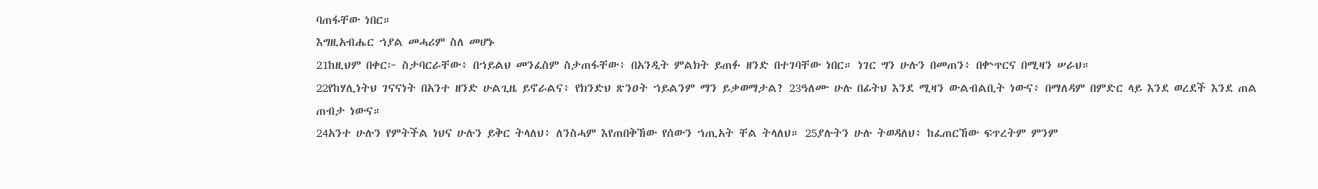ባጠፋቸው ነበር።
እግዚአብሔር ኀያል መሓሪም ስለ መሆኑ
21ከዚህም በቀር፦ ስታባርራቸው፥ በኀይልህ መንፈስም ስታጠፋቸው፥ በአንዲት ምልክት ይጠፉ ዘንድ በተገባቸው ነበር። ነገር ግን ሁሉን በመጠን፥ በቍጥርና በሚዛን ሠራህ።
22የከሃሊነትህ ገናናነት በአንተ ዘንድ ሁልጊዜ ይኖራልና፥ የክንድህ ጽንዐት ኀይልንም ማን ይቃወማታል? 23ዓለሙ ሁሉ በፊትህ እንደ ሚዛን ውልብልቢት ነውና፥ በማለዳም በምድር ላይ እንደ ወረደች እንደ ጠል ጠብታ ነውና።
24አንተ ሁሉን የምትችል ነህና ሁሉን ይቅር ትላለህ፥ ለንስሓም እየጠበቅኸው የሰውን ኀጢአት ቸል ትላለህ። 25ያሉትን ሁሉ ትወዳለህ፥ ከፈጠርኸው ፍጥረትም ምንም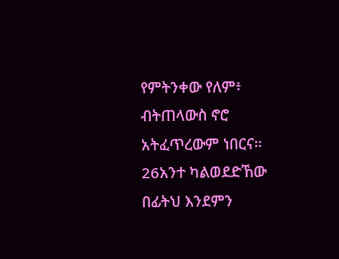የምትንቀው የለም፥ ብትጠላውስ ኖሮ አትፈጥረውም ነበርና። 26አንተ ካልወደድኸው በፊትህ እንደምን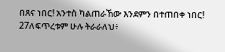በጸና ነበር! አንተስ ካልጠራኸው እንደምን በተጠበቀ ነበር! 27ለፍጥረቱም ሁሉ ትራራለህ፥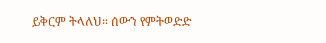ይቅርም ትላለህ። ሰውን የምትወድድ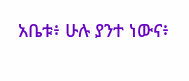አቤቱ፥ ሁሉ ያንተ ነውና፥